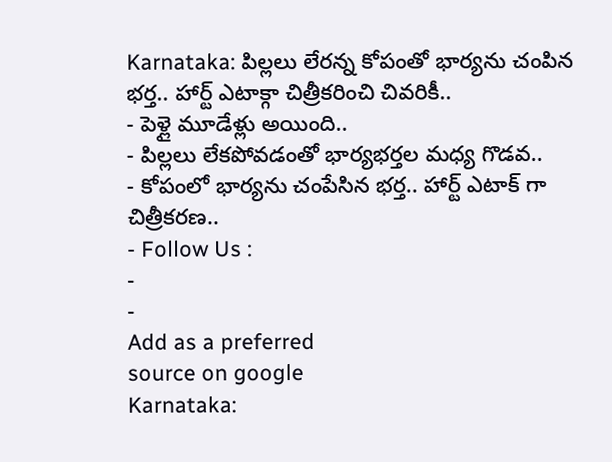Karnataka: పిల్లలు లేరన్న కోపంతో భార్యను చంపిన భర్త.. హార్ట్ ఎటాక్గా చిత్రీకరించి చివరికీ..
- పెళ్లై మూడేళ్లు అయింది..
- పిల్లలు లేకపోవడంతో భార్యభర్తల మధ్య గొడవ..
- కోపంలో భార్యను చంపేసిన భర్త.. హార్ట్ ఎటాక్ గా చిత్రీకరణ..
- Follow Us :
-
-
Add as a preferred
source on google
Karnataka: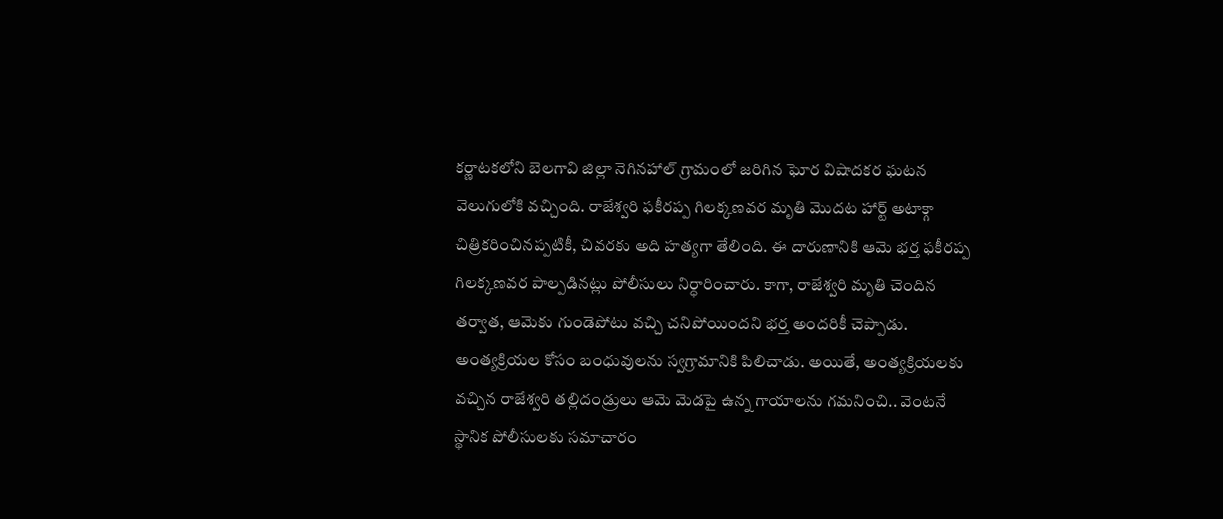కర్ణాటకలోని బెలగావి జిల్లా నెగినహాల్ గ్రామంలో జరిగిన ఘోర విషాదకర ఘటన వెలుగులోకి వచ్చింది. రాజేశ్వరి ఫకీరప్ప గిలక్కణవర మృతి మొదట హార్ట్ అటాక్గా చిత్రికరించినప్పటికీ, చివరకు అది హత్యగా తేలింది. ఈ దారుణానికి ఆమె భర్త ఫకీరప్ప గిలక్కణవర పాల్పడినట్లు పోలీసులు నిర్ధారించారు. కాగా, రాజేశ్వరి మృతి చెందిన తర్వాత, ఆమెకు గుండెపోటు వచ్చి చనిపోయిందని భర్త అందరికీ చెప్పాడు. అంత్యక్రియల కోసం బంధువులను స్వగ్రామానికి పిలిచాడు. అయితే, అంత్యక్రియలకు వచ్చిన రాజేశ్వరి తల్లిదండ్రులు ఆమె మెడపై ఉన్న గాయాలను గమనించి.. వెంటనే స్థానిక పోలీసులకు సమాచారం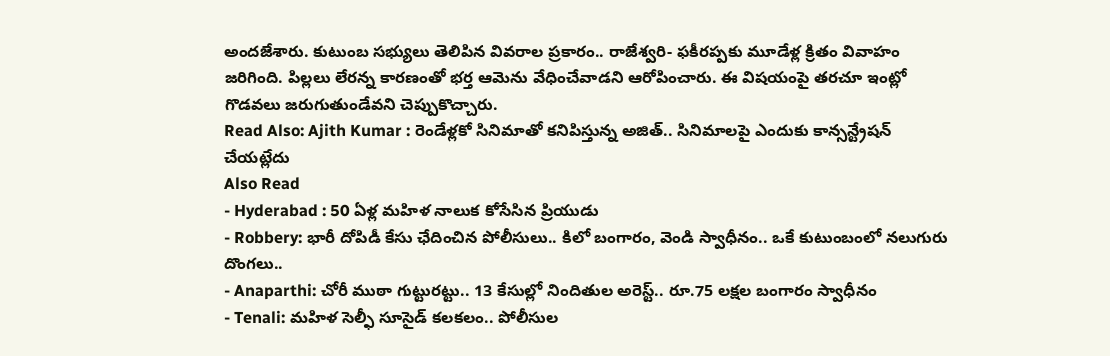అందజేశారు. కుటుంబ సభ్యులు తెలిపిన వివరాల ప్రకారం.. రాజేశ్వరి- ఫకీరప్పకు మూడేళ్ల క్రితం వివాహం జరిగింది. పిల్లలు లేరన్న కారణంతో భర్త ఆమెను వేధించేవాడని ఆరోపించారు. ఈ విషయంపై తరచూ ఇంట్లో గొడవలు జరుగుతుండేవని చెప్పుకొచ్చారు.
Read Also: Ajith Kumar : రెండేళ్లకో సినిమాతో కనిపిస్తున్న అజిత్.. సినిమాలపై ఎందుకు కాన్సన్ట్రేషన్ చేయట్లేదు
Also Read
- Hyderabad : 50 ఏళ్ల మహిళ నాలుక కోసేసిన ప్రియుడు
- Robbery: భారీ దోపిడీ కేసు ఛేదించిన పోలీసులు.. కిలో బంగారం, వెండి స్వాధీనం.. ఒకే కుటుంబంలో నలుగురు దొంగలు..
- Anaparthi: చోరీ ముఠా గుట్టురట్టు.. 13 కేసుల్లో నిందితుల అరెస్ట్.. రూ.75 లక్షల బంగారం స్వాధీనం
- Tenali: మహిళ సెల్ఫీ సూసైడ్ కలకలం.. పోలీసుల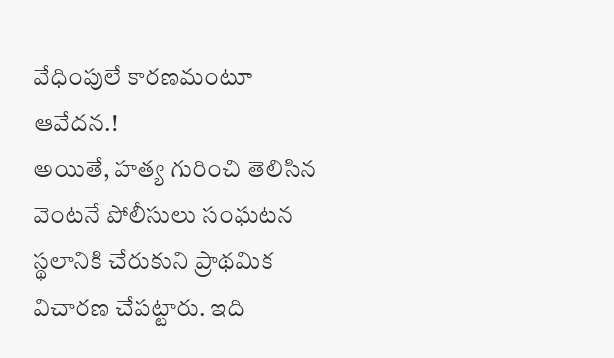వేధింపులే కారణమంటూ ఆవేదన.!
అయితే, హత్య గురించి తెలిసిన వెంటనే పోలీసులు సంఘటన స్థలానికి చేరుకుని ప్రాథమిక విచారణ చేపట్టారు. ఇది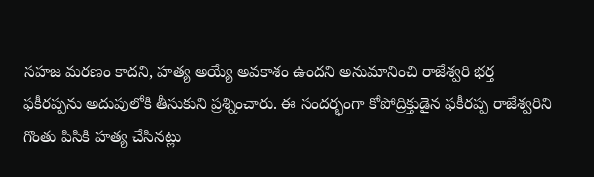సహజ మరణం కాదని, హత్య అయ్యే అవకాశం ఉందని అనుమానించి రాజేశ్వరి భర్త ఫకీరప్పను అదుపులోకి తీసుకుని ప్రశ్నించారు. ఈ సందర్భంగా కోపోద్రిక్తుడైన ఫకీరప్ప రాజేశ్వరిని గొంతు పిసికి హత్య చేసినట్లు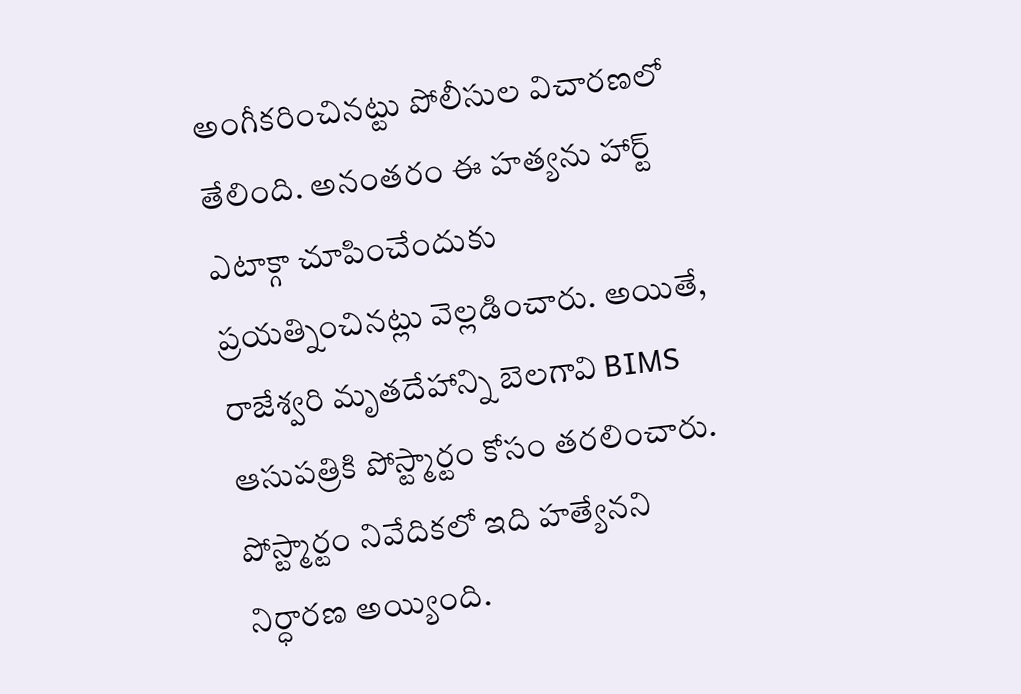అంగీకరించినట్టు పోలీసుల విచారణలో తేలింది. అనంతరం ఈ హత్యను హార్ట్ ఎటాక్గా చూపించేందుకు ప్రయత్నించినట్లు వెల్లడించారు. అయితే, రాజేశ్వరి మృతదేహాన్ని బెలగావి BIMS ఆసుపత్రికి పోస్ట్మార్టం కోసం తరలించారు. పోస్ట్మార్టం నివేదికలో ఇది హత్యేనని నిర్ధారణ అయ్యింది.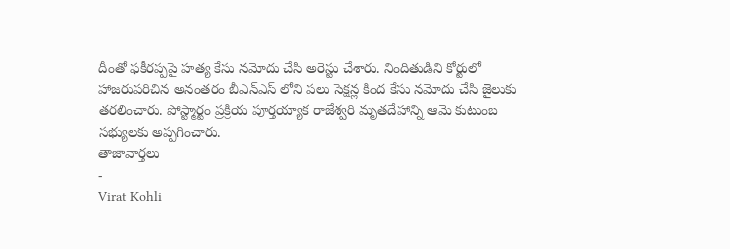దీంతో ఫకీరప్పపై హత్య కేసు నమోదు చేసి అరెస్టు చేశారు. నిందితుడిని కోర్టులో హాజరుపరిచిన అనంతరం బీఎన్ఎస్ లోని పలు సెక్షన్ల కింద కేసు నమోదు చేసి జైలుకు తరలించారు. పోస్ట్మార్టం ప్రక్రియ పూర్తయ్యాక రాజేశ్వరి మృతదేహాన్ని ఆమె కుటుంబ సభ్యులకు అప్పగించారు.
తాజావార్తలు
-
Virat Kohli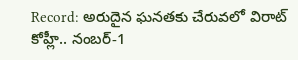Record: అరుదైన ఘనతకు చేరువలో విరాట్ కోహ్లీ.. నంబర్-1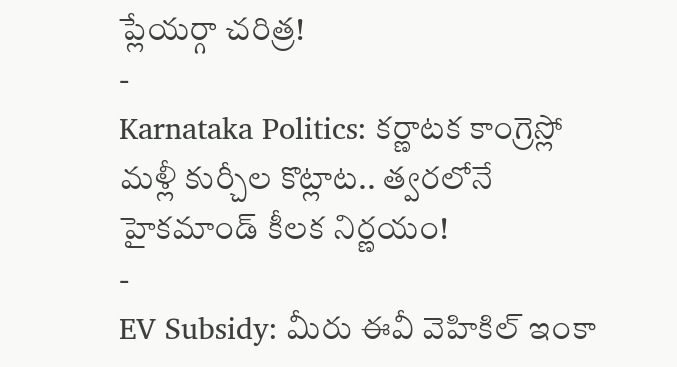ప్లేయర్గా చరిత్ర!
-
Karnataka Politics: కర్ణాటక కాంగ్రెస్లో మళ్లీ కుర్చీల కొట్లాట.. త్వరలోనే హైకమాండ్ కీలక నిర్ణయం!
-
EV Subsidy: మీరు ఈవీ వెహికిల్ ఇంకా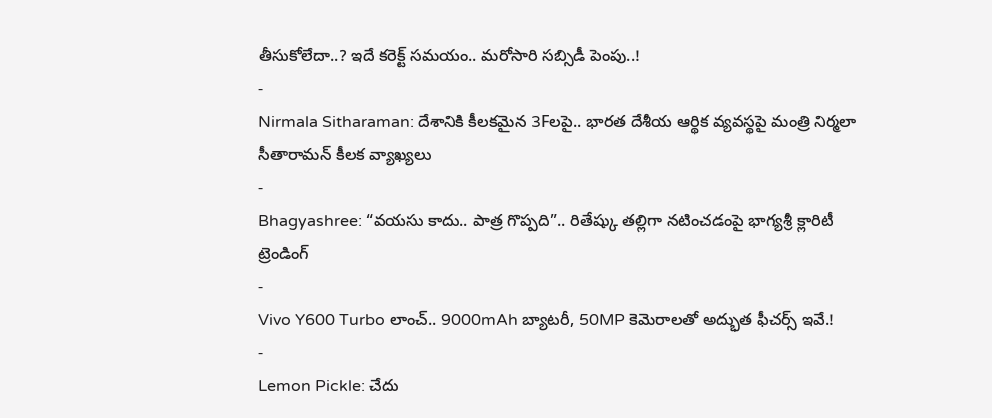తీసుకోలేదా..? ఇదే కరెక్ట్ సమయం.. మరోసారి సబ్సిడీ పెంపు..!
-
Nirmala Sitharaman: దేశానికి కీలకమైన 3Fలపై.. భారత దేశీయ ఆర్థిక వ్యవస్థపై మంత్రి నిర్మలా సీతారామన్ కీలక వ్యాఖ్యలు
-
Bhagyashree: “వయసు కాదు.. పాత్ర గొప్పది”.. రితేష్కు తల్లిగా నటించడంపై భాగ్యశ్రీ క్లారిటీ
ట్రెండింగ్
-
Vivo Y600 Turbo లాంచ్.. 9000mAh బ్యాటరీ, 50MP కెమెరాలతో అద్భుత ఫీచర్స్ ఇవే.!
-
Lemon Pickle: చేదు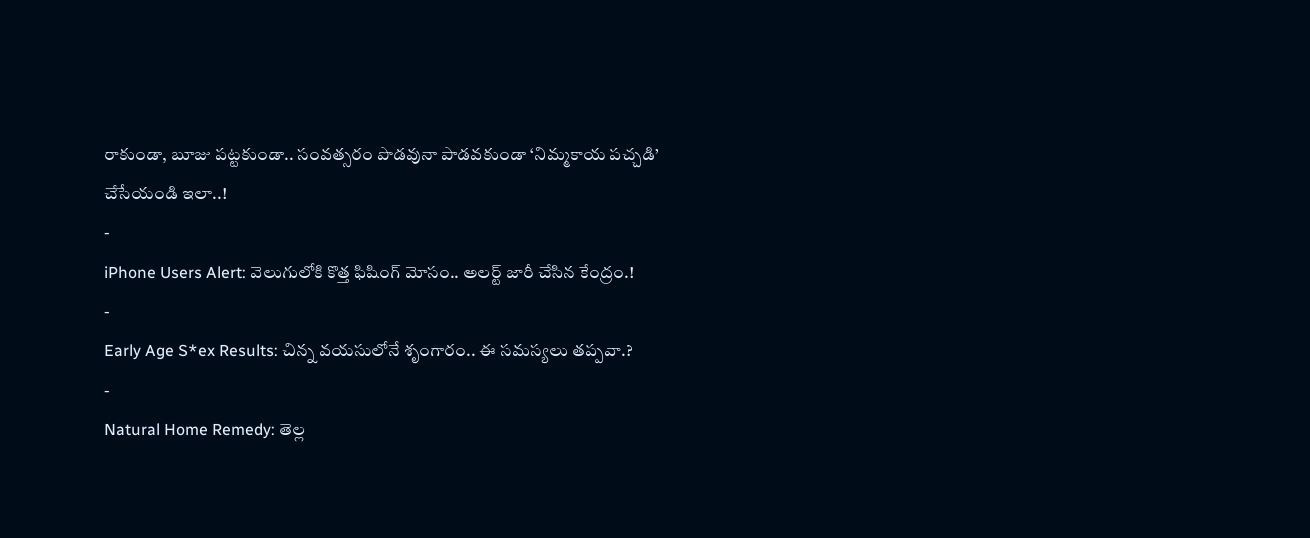రాకుండా, బూజు పట్టకుండా.. సంవత్సరం పొడవునా పాడవకుండా ‘నిమ్మకాయ పచ్చడి’ చేసేయండి ఇలా..!
-
iPhone Users Alert: వెలుగులోకి కొత్త ఫిషింగ్ మోసం.. అలర్ట్ జారీ చేసిన కేంద్రం.!
-
Early Age S*ex Results: చిన్న వయసులోనే శృంగారం.. ఈ సమస్యలు తప్పవా.?
-
Natural Home Remedy: తెల్ల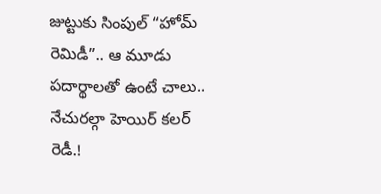జుట్టుకు సింపుల్ “హోమ్ రెమిడీ”.. ఆ మూడు పదార్థాలతో ఉంటే చాలు.. నేచురల్గా హెయిర్ కలర్ రెడీ.!